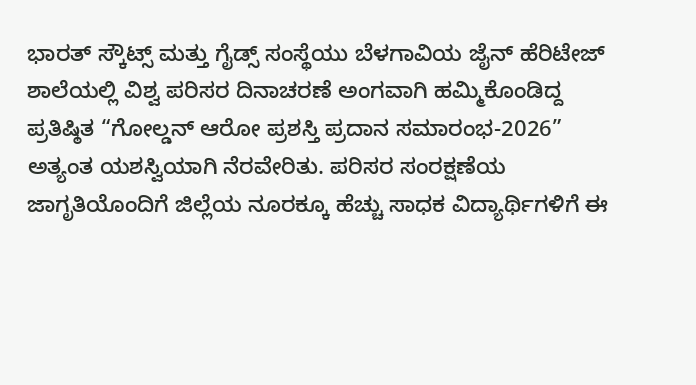ಭಾರತ್ ಸ್ಕೌಟ್ಸ್ ಮತ್ತು ಗೈಡ್ಸ್ ಸಂಸ್ಥೆಯು ಬೆಳಗಾವಿಯ ಜೈನ್ ಹೆರಿಟೇಜ್ ಶಾಲೆಯಲ್ಲಿ ವಿಶ್ವ ಪರಿಸರ ದಿನಾಚರಣೆ ಅಂಗವಾಗಿ ಹಮ್ಮಿಕೊಂಡಿದ್ದ ಪ್ರತಿಷ್ಠಿತ “ಗೋಲ್ಡನ್ ಆರೋ ಪ್ರಶಸ್ತಿ ಪ್ರದಾನ ಸಮಾರಂಭ-2026” ಅತ್ಯಂತ ಯಶಸ್ವಿಯಾಗಿ ನೆರವೇರಿತು. ಪರಿಸರ ಸಂರಕ್ಷಣೆಯ ಜಾಗೃತಿಯೊಂದಿಗೆ ಜಿಲ್ಲೆಯ ನೂರಕ್ಕೂ ಹೆಚ್ಚು ಸಾಧಕ ವಿದ್ಯಾರ್ಥಿಗಳಿಗೆ ಈ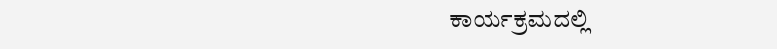ಕಾರ್ಯಕ್ರಮದಲ್ಲಿ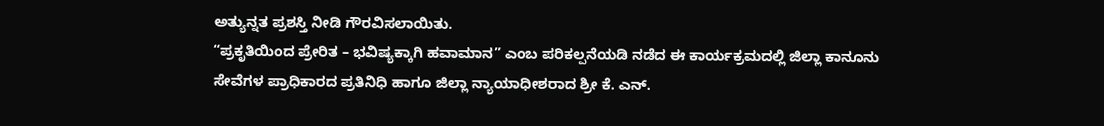ಅತ್ಯುನ್ನತ ಪ್ರಶಸ್ತಿ ನೀಡಿ ಗೌರವಿಸಲಾಯಿತು.
“ಪ್ರಕೃತಿಯಿಂದ ಪ್ರೇರಿತ – ಭವಿಷ್ಯಕ್ಕಾಗಿ ಹವಾಮಾನ” ಎಂಬ ಪರಿಕಲ್ಪನೆಯಡಿ ನಡೆದ ಈ ಕಾರ್ಯಕ್ರಮದಲ್ಲಿ ಜಿಲ್ಲಾ ಕಾನೂನು ಸೇವೆಗಳ ಪ್ರಾಧಿಕಾರದ ಪ್ರತಿನಿಧಿ ಹಾಗೂ ಜಿಲ್ಲಾ ನ್ಯಾಯಾಧೀಶರಾದ ಶ್ರೀ ಕೆ. ಎನ್.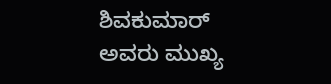ಶಿವಕುಮಾರ್ ಅವರು ಮುಖ್ಯ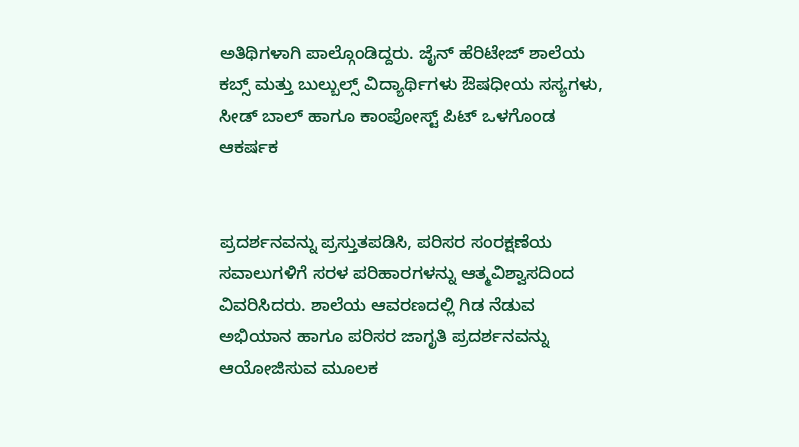ಅತಿಥಿಗಳಾಗಿ ಪಾಲ್ಗೊಂಡಿದ್ದರು. ಜೈನ್ ಹೆರಿಟೇಜ್ ಶಾಲೆಯ ಕಬ್ಸ್ ಮತ್ತು ಬುಲ್ಬುಲ್ಸ್ ವಿದ್ಯಾರ್ಥಿಗಳು ಔಷಧೀಯ ಸಸ್ಯಗಳು, ಸೀಡ್ ಬಾಲ್ ಹಾಗೂ ಕಾಂಪೋಸ್ಟ್ ಪಿಟ್ ಒಳಗೊಂಡ ಆಕರ್ಷಕ


ಪ್ರದರ್ಶನವನ್ನು ಪ್ರಸ್ತುತಪಡಿಸಿ, ಪರಿಸರ ಸಂರಕ್ಷಣೆಯ ಸವಾಲುಗಳಿಗೆ ಸರಳ ಪರಿಹಾರಗಳನ್ನು ಆತ್ಮವಿಶ್ವಾಸದಿಂದ ವಿವರಿಸಿದರು. ಶಾಲೆಯ ಆವರಣದಲ್ಲಿ ಗಿಡ ನೆಡುವ ಅಭಿಯಾನ ಹಾಗೂ ಪರಿಸರ ಜಾಗೃತಿ ಪ್ರದರ್ಶನವನ್ನು ಆಯೋಜಿಸುವ ಮೂಲಕ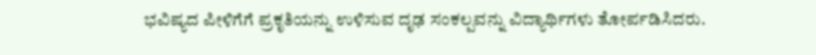ಭವಿಷ್ಯದ ಪೀಳಿಗೆಗೆ ಪ್ರಕೃತಿಯನ್ನು ಉಳಿಸುವ ದೃಢ ಸಂಕಲ್ಪವನ್ನು ವಿದ್ಯಾರ್ಥಿಗಳು ತೋರ್ಪಡಿಸಿದರು.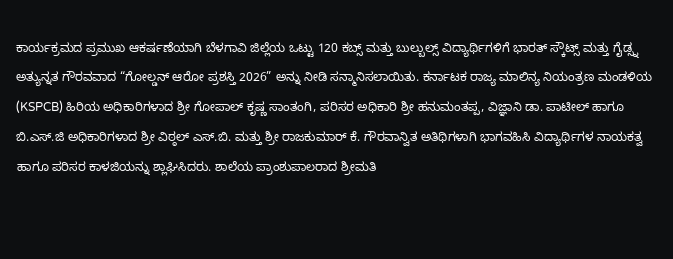ಕಾರ್ಯಕ್ರಮದ ಪ್ರಮುಖ ಆಕರ್ಷಣೆಯಾಗಿ ಬೆಳಗಾವಿ ಜಿಲ್ಲೆಯ ಒಟ್ಟು 120 ಕಬ್ಸ್ ಮತ್ತು ಬುಲ್ಬುಲ್ಸ್ ವಿದ್ಯಾರ್ಥಿಗಳಿಗೆ ಭಾರತ್ ಸ್ಕೌಟ್ಸ್ ಮತ್ತು ಗೈಡ್ಸ್ನ ಅತ್ಯುನ್ನತ ಗೌರವವಾದ “ಗೋಲ್ಡನ್ ಆರೋ ಪ್ರಶಸ್ತಿ 2026” ಅನ್ನು ನೀಡಿ ಸನ್ಮಾನಿಸಲಾಯಿತು. ಕರ್ನಾಟಕ ರಾಜ್ಯ ಮಾಲಿನ್ಯ ನಿಯಂತ್ರಣ ಮಂಡಳಿಯ (KSPCB) ಹಿರಿಯ ಅಧಿಕಾರಿಗಳಾದ ಶ್ರೀ ಗೋಪಾಲ್ ಕೃಷ್ಣ ಸಾಂತಂಗಿ, ಪರಿಸರ ಅಧಿಕಾರಿ ಶ್ರೀ ಹನುಮಂತಪ್ಪ, ವಿಜ್ಞಾನಿ ಡಾ. ಪಾಟೀಲ್ ಹಾಗೂ ಬಿ.ಎಸ್.ಜಿ ಅಧಿಕಾರಿಗಳಾದ ಶ್ರೀ ವಿಠ್ಠಲ್ ಎಸ್.ಬಿ. ಮತ್ತು ಶ್ರೀ ರಾಜಕುಮಾರ್ ಕೆ. ಗೌರವಾನ್ವಿತ ಅತಿಥಿಗಳಾಗಿ ಭಾಗವಹಿಸಿ ವಿದ್ಯಾರ್ಥಿಗಳ ನಾಯಕತ್ವ ಹಾಗೂ ಪರಿಸರ ಕಾಳಜಿಯನ್ನು ಶ್ಲಾಘಿಸಿದರು. ಶಾಲೆಯ ಪ್ರಾಂಶುಪಾಲರಾದ ಶ್ರೀಮತಿ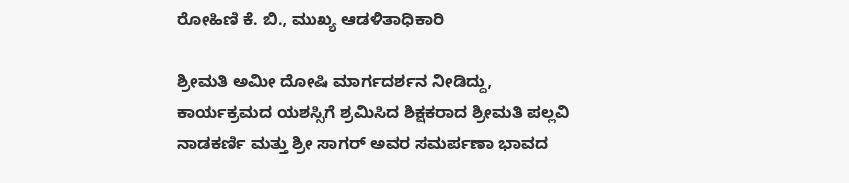ರೋಹಿಣಿ ಕೆ. ಬಿ., ಮುಖ್ಯ ಆಡಳಿತಾಧಿಕಾರಿ

ಶ್ರೀಮತಿ ಅಮೀ ದೋಷಿ ಮಾರ್ಗದರ್ಶನ ನೀಡಿದ್ದು, ಕಾರ್ಯಕ್ರಮದ ಯಶಸ್ಸಿಗೆ ಶ್ರಮಿಸಿದ ಶಿಕ್ಷಕರಾದ ಶ್ರೀಮತಿ ಪಲ್ಲವಿ ನಾಡಕರ್ಣಿ ಮತ್ತು ಶ್ರೀ ಸಾಗರ್ ಅವರ ಸಮರ್ಪಣಾ ಭಾವದ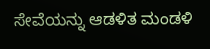ಸೇವೆಯನ್ನು ಆಡಳಿತ ಮಂಡಳಿ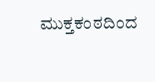ಮುಕ್ತಕಂಠದಿಂದ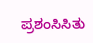ಪ್ರಶಂಸಿಸಿತು